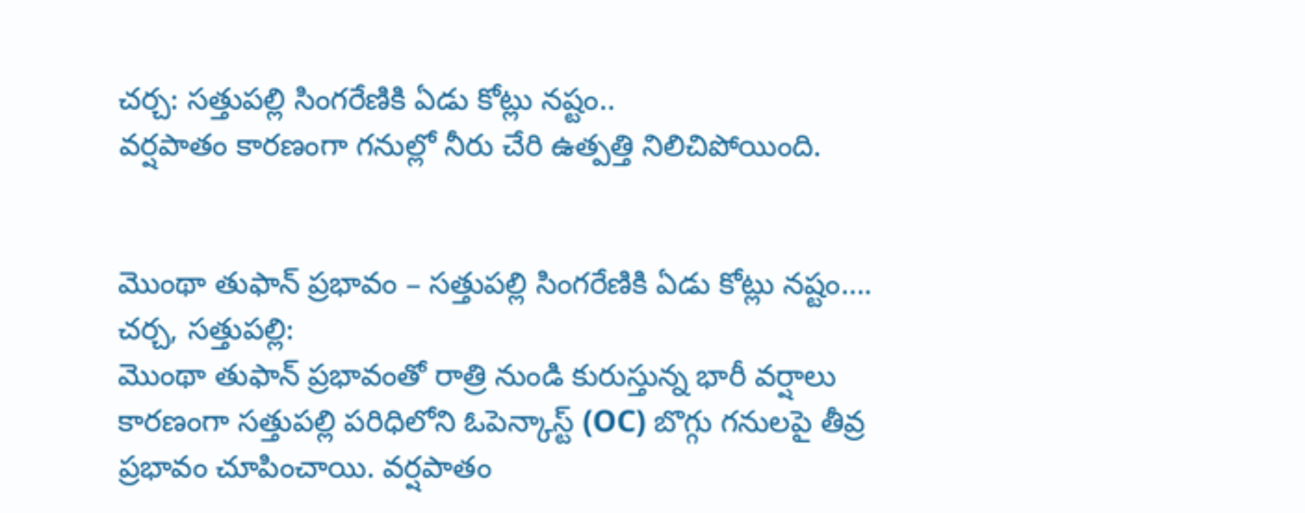చర్చ: సత్తుపల్లి సింగరేణికి ఏడు కోట్లు నష్టం..
వర్షపాతం కారణంగా గనుల్లో నీరు చేరి ఉత్పత్తి నిలిచిపోయింది.


మొంథా తుఫాన్ ప్రభావం – సత్తుపల్లి సింగరేణికి ఏడు కోట్లు నష్టం….
చర్చ, సత్తుపల్లి:
మొంథా తుఫాన్ ప్రభావంతో రాత్రి నుండి కురుస్తున్న భారీ వర్షాలు కారణంగా సత్తుపల్లి పరిధిలోని ఓపెన్కాస్ట్ (OC) బొగ్గు గనులపై తీవ్ర ప్రభావం చూపించాయి. వర్షపాతం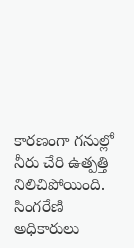కారణంగా గనుల్లో నీరు చేరి ఉత్పత్తి నిలిచిపోయింది.
సింగరేణి అధికారులు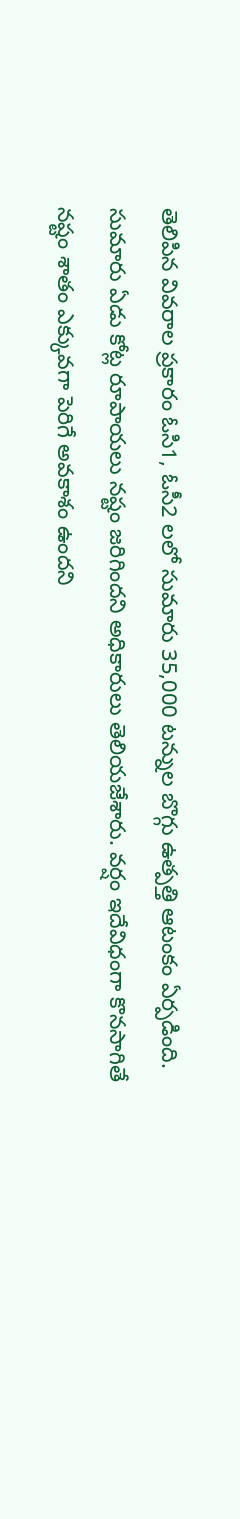తెలిపిన వివరాల ప్రకారం ఓసి1, ఓసీ2 లలో సుమారు 35,000 టన్నుల బొగ్గు ఉత్పత్తి ఆటంకం ఏర్పడింది. సుమారు ఏడు కోట్ల రూపాయలు నష్టం జరిగిందని అధికారులు తెలియజేశారు. వర్షం ఇదేవిధంగా కొనసాగితే నష్టం శాతం ఎక్కువగా పెరిగే అవకాశం ఉందని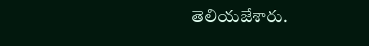తెలియజేశారు.